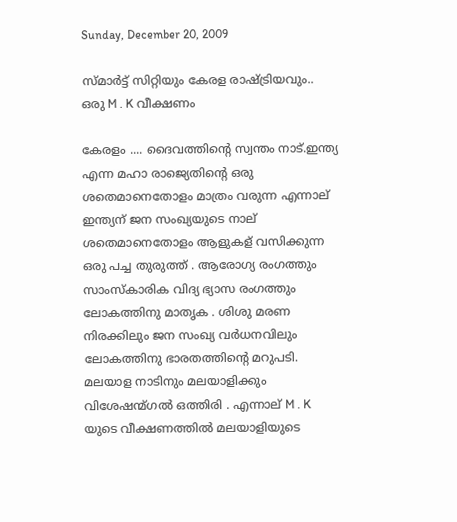Sunday, December 20, 2009

സ്മാര്‍ട്ട്‌ സിറ്റിയും കേരള രാഷ്ട്രിയവും.. ഒരു M . K വീക്ഷണം

കേരളം .... ദൈവത്തിന്റെ സ്വന്തം നാട്.ഇന്ത്യ എന്ന മഹാ രാജ്യെതിന്റെ ഒരു ശതെമാനെതോളം മാത്രം വരുന്ന എന്നാല് ഇന്ത്യന് ജന സംഖ്യയുടെ നാല് ശതെമാനെതോളം ആളുകള് വസിക്കുന്ന ഒരു പച്ച തുരുത്ത് . ആരോഗ്യ രംഗത്തും സാംസ്കാരിക വിദ്യ ഭ്യാസ രംഗത്തും ലോകത്തിനു മാതൃക . ശിശു മരണ നിരക്കിലും ജന സംഖ്യ വര്‍ധനവിലും ലോകത്തിനു ഭാരതത്തിന്റെ മറുപടി. മലയാള നാടിനും മലയാളിക്കും വിശേഷന്മ്ഗല്‍ ഒത്തിരി . എന്നാല് M . K യുടെ വീക്ഷണത്തില്‍ മലയാളിയുടെ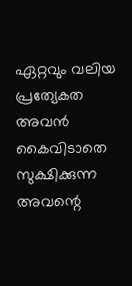ഏറ്റവും വലിയ പ്രത്യേകത അവന്‍ കൈവിടാതെ സുക്ഷിക്കുന്ന അവന്റെ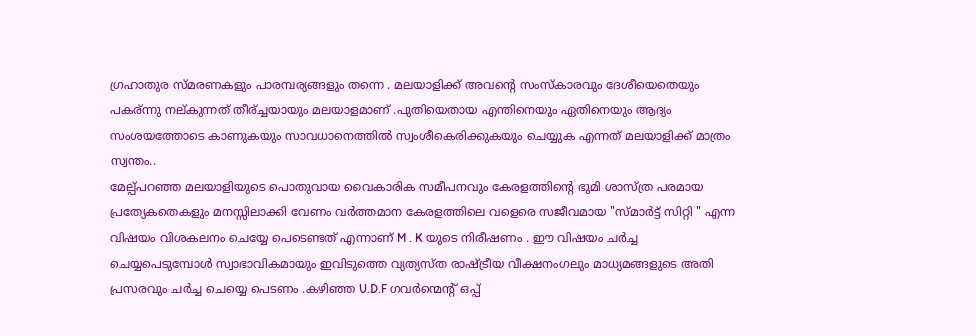ഗ്രഹാതുര സ്മരണകളും പാരമ്പര്യങ്ങളും തന്നെ . മലയാളിക്ക് അവന്റെ സംസ്കാരവും ദേശീയെതെയും പകര്ന്നു നല്കുന്നത് തീര്ച്ചയായും മലയാളമാണ് .പുതിയെതായ എന്തിനെയും ഏതിനെയും ആദ്യം സംശയത്തോടെ കാണുകയും സാവധാനെത്തില്‍ സ്വംശീകെരിക്കുകയും ചെയ്യുക എന്നത് മലയാളിക്ക് മാത്രം സ്വന്തം..
മേല്പ്പറഞ്ഞ മലയാളിയുടെ പൊതുവായ വൈകാരിക സമീപനവും കേരളത്തിന്റെ ഭുമി ശാസ്ത്ര പരമായ പ്രത്യേകതെകളും മനസ്സിലാക്കി വേണം വര്‍ത്തമാന കേരളത്തിലെ വളെരെ സജീവമായ "സ്മാര്‍ട്ട്‌ സിറ്റി " എന്ന വിഷയം വിശകലനം ചെയ്യേ പെടെണ്ടത് എന്നാണ് M . K യുടെ നിരീഷണം . ഈ വിഷയം ചര്‍ച്ച ചെയ്യപെടുമ്പോള്‍ സ്വാഭാവികമായും ഇവിടുത്തെ വ്യത്യസ്ത രാഷ്ട്രീയ വീക്ഷനംഗലും മാധ്യമങ്ങളുടെ അതി പ്രസരവും ചര്‍ച്ച ചെയ്യെ പെടണം .കഴിഞ്ഞ U.D.F ഗവര്‍ന്മെന്റ് ഒപ്പ്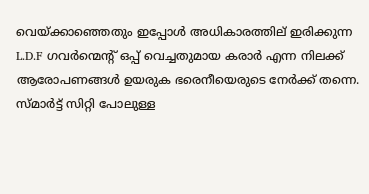വെയ്ക്കാഞ്ഞെതും ഇപ്പോള്‍ അധികാരത്തില് ഇരിക്കുന്ന L.D.F ഗവര്‍ന്മെന്റ് ഒപ്പ് വെച്ചതുമായ കരാര്‍ എന്ന നിലക്ക് ആരോപണങ്ങള്‍ ഉയരുക ഭരെനീയെരുടെ നേര്‍ക്ക്‌ തന്നെ.
സ്മാര്‍ട്ട്‌ സിറ്റി പോലുള്ള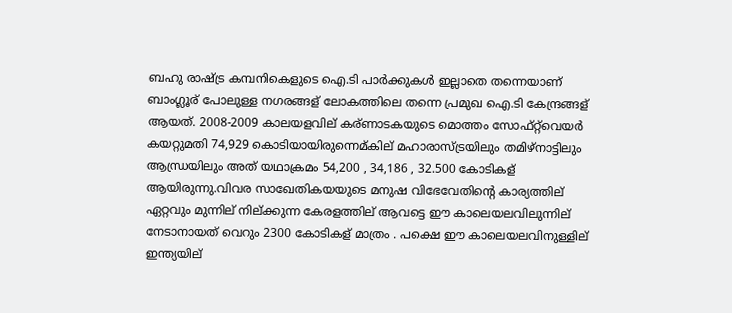ബഹു രാഷ്ട്ര കമ്പനികെളുടെ ഐ.ടി പാര്‍ക്കുകള്‍ ഇല്ലാതെ തന്നെയാണ് ബാംഗ്ലൂര് പോലുള്ള നഗരങ്ങള് ലോകത്തിലെ തന്നെ പ്രമുഖ ഐ.ടി കേന്ദ്രങ്ങള് ആയത്. 2008-2009 കാലയളവില് കര്ണാടകയുടെ മൊത്തം സോഫ്റ്റ്‌വെയര്‍ കയറ്റുമതി 74,929 കൊടിയായിരുന്നെമ്കില് മഹാരാസ്ട്രയിലും തമിഴ്നാട്ടിലും ആന്ധ്രയിലും അത് യഥാക്രമം 54,200 , 34,186 , 32.500 കോടികള് ആയിരുന്നു.വിവര സാഖേതികയയുടെ മനുഷ വിഭേവേതിന്റെ കാര്യത്തില് ഏറ്റവും മുന്നില് നില്ക്കുന്ന കേരളത്തില് ആവട്ടെ ഈ കാലെയലവിലുന്നില് നേടാനായത് വെറും 2300 കോടികള് മാത്രം . പക്ഷെ ഈ കാലെയലവിനുള്ളില് ഇന്ത്യയില്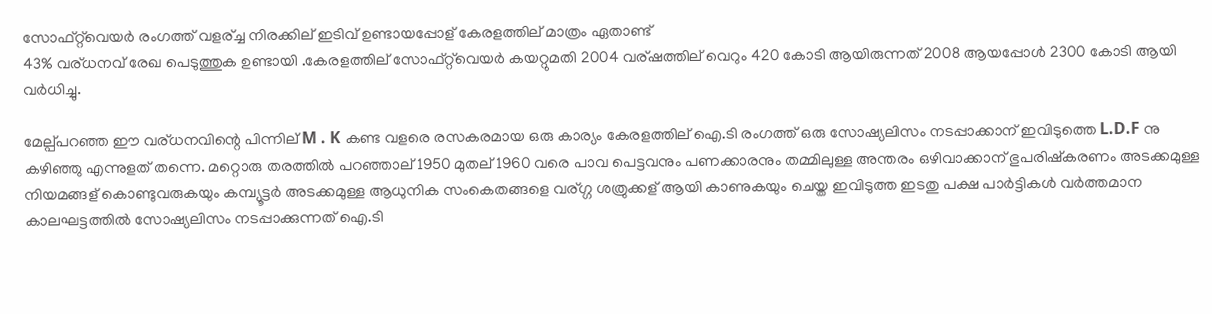സോഫ്റ്റ്‌വെയര്‍ രംഗത്ത് വളര്ച്ച നിരക്കില് ഇടിവ് ഉണ്ടായപ്പോള് കേരളത്തില് മാത്രം ഏതാണ്ട്
43% വര്ധനവ് രേഖ പെടുത്തുക ഉണ്ടായി .കേരളത്തില് സോഫ്റ്റ്‌വെയര്‍ കയറ്റുമതി 2004 വര്ഷത്തില് വെറും 420 കോടി ആയിരുന്നത് 2008 ആയപ്പോള്‍ 2300 കോടി ആയി വര്‍ധിച്ചു.

മേല്പ്പറഞ്ഞ ഈ വര്ധനവിന്റെ പിന്നില് M . K കണ്ട വളരെ രസകരമായ ഒരു കാര്യം കേരളത്തില് ഐ.ടി രംഗത്ത് ഒരു സോഷ്യലിസം നടപ്പാക്കാന് ഇവിടുത്തെ L.D.F നു കഴിഞ്ഞു എന്നുളത് തന്നെ. മറ്റൊരു തരത്തില്‍ പറഞ്ഞാല് 1950 മുതല് 1960 വരെ പാവ പെട്ടവനും പണക്കാരനും തമ്മിലുള്ള അന്തരം ഒഴിവാക്കാന് ഭുപരിഷ്കരണം അടക്കമുള്ള നിയമങ്ങള് കൊണ്ടുവരുകയും കമ്പ്യൂട്ടര്‍ അടക്കമുള്ള ആധുനിക സംകെതങ്ങളെ വര്ഗ്ഗ ശത്രുക്കള് ആയി കാണുകയും ചെയ്ത ഇവിടുത്ത ഇടതു പക്ഷ പാര്‍ട്ടികള്‍ വര്‍ത്തമാന കാലഘട്ടത്തില്‍ സോഷ്യലിസം നടപ്പാക്കുന്നത് ഐ.ടി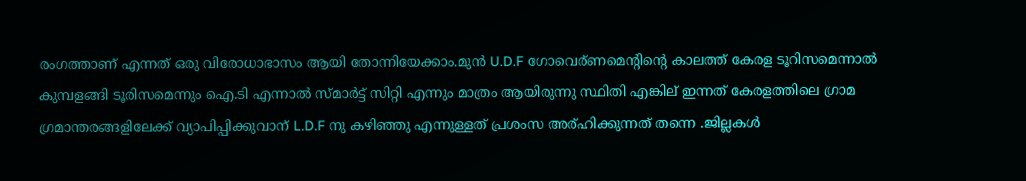രംഗത്താണ് എന്നത് ഒരു വിരോധാഭാസം ആയി തോന്നിയേക്കാം.മുന്‍ U.D.F ഗോവെര്ണമെന്റിന്റെ കാലത്ത് കേരള ടൂറിസമെന്നാല്‍ കുമ്പളങ്ങി ടൂരിസമെന്നും ഐ.ടി എന്നാല്‍ സ്മാര്‍ട്ട്‌ സിറ്റി എന്നും മാത്രം ആയിരുന്നു സ്ഥിതി എങ്കില് ഇന്നത് കേരളത്തിലെ ഗ്രാമ ഗ്രമാന്തരങ്ങളിലേക്ക് വ്യാപിപ്പിക്കുവാന് L.D.F നു കഴിഞ്ഞു എന്നുള്ളത് പ്രശംസ അര്ഹിക്കുന്നത് തന്നെ .ജില്ലകള്‍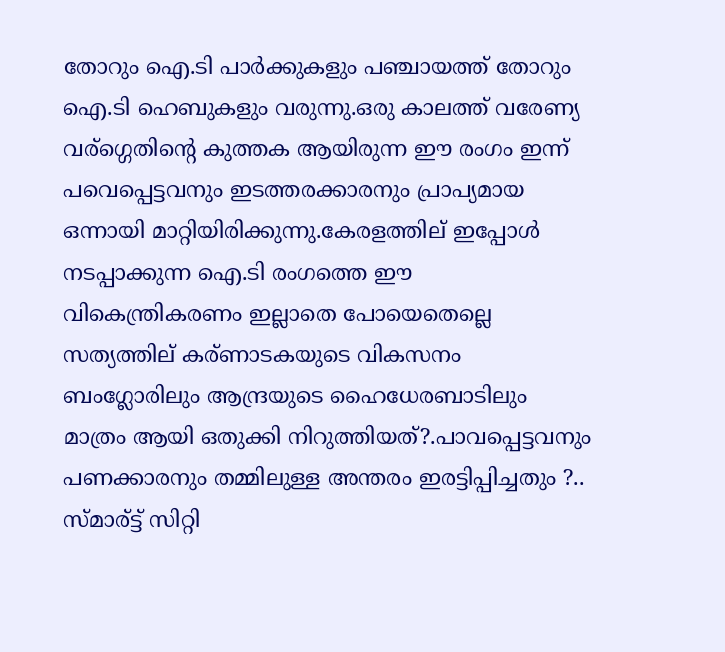തോറും ഐ.ടി പാര്‍ക്കുകളും പഞ്ചായത്ത് തോറും ഐ.ടി ഹെബുകളും വരുന്നു.ഒരു കാലത്ത് വരേണ്യ വര്ഗ്ഗെതിന്റെ കുത്തക ആയിരുന്ന ഈ രംഗം ഇന്ന് പവെപ്പെട്ടവനും ഇടത്തരക്കാരനും പ്രാപ്യമായ ഒന്നായി മാറ്റിയിരിക്കുന്നു.കേരളത്തില് ഇപ്പോള്‍ നടപ്പാക്കുന്ന ഐ.ടി രംഗത്തെ ഈ വികെന്ത്രികരണം ഇല്ലാതെ പോയെതെല്ലെ സത്യത്തില് കര്ണാടകയുടെ വികസനം ബംഗ്ലോരിലും ആന്ദ്രയുടെ ഹൈധേരബാടിലും മാത്രം ആയി ഒതുക്കി നിറുത്തിയത്?.പാവപ്പെട്ടവനും പണക്കാരനും തമ്മിലുള്ള അന്തരം ഇരട്ടിപ്പിച്ചതും ?..
സ്മാര്ട്ട് സിറ്റി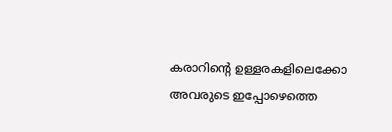കരാറിന്റെ ഉള്ളരകളിലെക്കോ അവരുടെ ഇപ്പോഴെത്തെ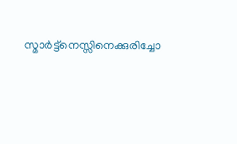സ്മാര്‍ട്ട്‌നെസ്സിനെക്കുരിച്ചോ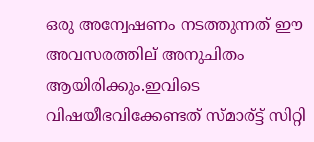ഒരു അന്വേഷണം നടത്തുന്നത് ഈ അവസരത്തില് അനുചിതം ആയിരിക്കും.ഇവിടെ വിഷയീഭവിക്കേണ്ടത് സ്മാര്ട്ട് സിറ്റി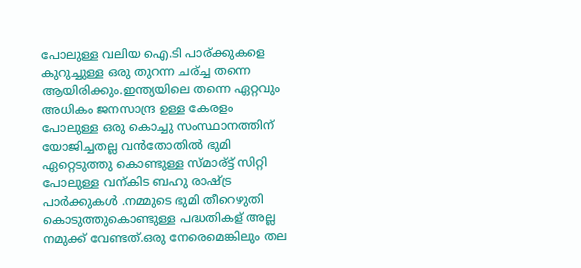പോലുള്ള വലിയ ഐ.ടി പാര്ക്കുകളെ കുറുച്ചുള്ള ഒരു തുറന്ന ചര്ച്ച തന്നെ ആയിരിക്കും.ഇന്ത്യയിലെ തന്നെ ഏറ്റവും അധികം ജനസാന്ദ്ര ഉള്ള കേരളം പോലുള്ള ഒരു കൊച്ചു സംസ്ഥാനത്തിന് യോജിച്ചതല്ല വന്‍തോതില്‍ ഭുമി ഏറ്റെടുത്തു കൊണ്ടുള്ള സ്മാര്ട്ട് സിറ്റി പോലുള്ള വന്കിട ബഹു രാഷ്ട്ര പാര്‍ക്കുകള്‍ .നമ്മുടെ ഭുമി തീറെഴുതി കൊടുത്തുകൊണ്ടുള്ള പദ്ധതികള് അല്ല നമുക്ക് വേണ്ടത്.ഒരു നേരെമെങ്കിലും തല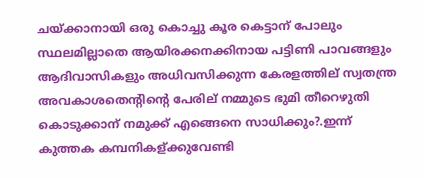ചയ്ക്കാനായി ഒരു കൊച്ചു കൂര കെട്ടാന് പോലും സ്ഥലമില്ലാതെ ആയിരക്കനക്കിനായ പട്ടിണി പാവങ്ങളും ആദിവാസികളും അധിവസിക്കുന്ന കേരളത്തില് സ്വതന്ത്ര അവകാശതെന്റിന്റെ പേരില് നമ്മുടെ ഭുമി തീറെഴുതി കൊടുക്കാന് നമുക്ക് എങ്ങെനെ സാധിക്കും?.ഇന്ന് കുത്തക കമ്പനികള്ക്കുവേണ്ടി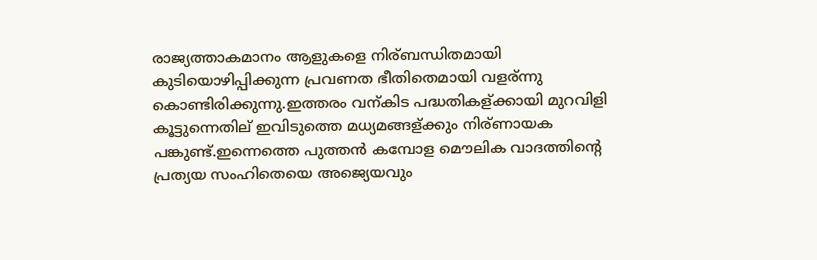രാജ്യത്താകമാനം ആളുകളെ നിര്ബന്ധിതമായി കുടിയൊഴിപ്പിക്കുന്ന പ്രവണത ഭീതിതെമായി വളര്ന്നു കൊണ്ടിരിക്കുന്നു.ഇത്തരം വന്കിട പദ്ധതികള്ക്കായി മുറവിളി കൂട്ടുന്നെതില് ഇവിടുത്തെ മധ്യമങ്ങള്ക്കും നിര്ണായക പങ്കുണ്ട്.ഇന്നെത്തെ പുത്തന്‍ കമ്പോള മൌലിക വാദത്തിന്റെ പ്രത്യയ സംഹിതെയെ അജ്യെയവും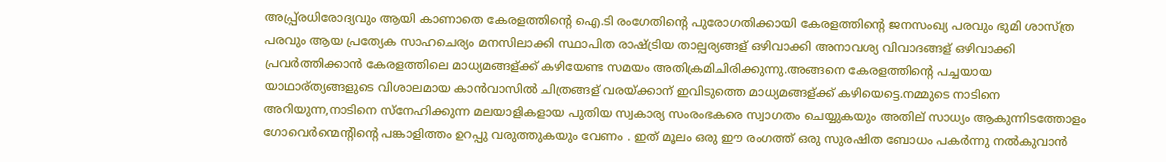അപ്പ്ര്രധിരോദ്യവും ആയി കാണാതെ കേരളത്തിന്റെ ഐ.ടി രംഗേതിന്റെ പുരോഗതിക്കായി കേരളത്തിന്റെ ജനസംഖ്യ പരവും ഭുമി ശാസ്ത്ര പരവും ആയ പ്രത്യേക സാഹചെര്യം മനസിലാക്കി സ്ഥാപിത രാഷ്ട്രിയ താല്പര്യങ്ങള് ഒഴിവാക്കി അനാവശ്യ വിവാദങ്ങള് ഒഴിവാക്കി പ്രവര്‍ത്തിക്കാന്‍ കേരളത്തിലെ മാധ്യമങ്ങള്ക്ക് കഴിയേണ്ട സമയം അതിക്രമിചിരിക്കുന്നു.അങ്ങനെ കേരളത്തിന്റെ പച്ചയായ യാഥാര്ത്യങ്ങളുടെ വിശാലമായ കാന്‍വാസില്‍ ചിത്രങ്ങള് വരയ്ക്കാന് ഇവിടുത്തെ മാധ്യമങ്ങള്ക്ക് കഴിയെട്ടെ.നമ്മുടെ നാടിനെ അറിയുന്ന,നാടിനെ സ്നേഹിക്കുന്ന മലയാളികളായ പുതിയ സ്വകാര്യ സംരംഭകരെ സ്വാഗതം ചെയ്യുകയും അതില് സാധ്യം ആകുന്നിടത്തോളം ഗോവെര്‍ന്മെന്റിന്റെ പങ്കാളിത്തം ഉറപ്പു വരുത്തുകയും വേണം . ഇത് മൂലം ഒരു ഈ രംഗത്ത്‌ ഒരു സുരഷിത ബോധം പകര്‍ന്നു നല്‍കുവാന്‍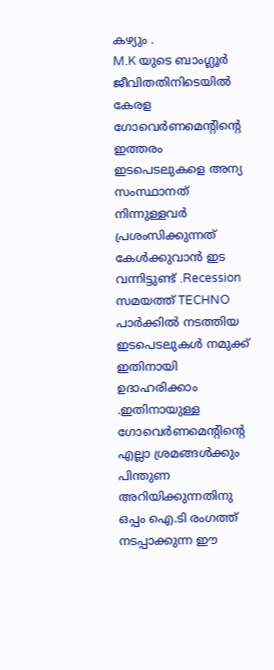കഴ്യും .
M.K യുടെ ബാംഗ്ലൂര്‍ ജീവിതതിനിടെയില്‍ കേരള ഗോവെര്‍ണമെന്റിന്റെ ഇത്തരം ഇടപെടലുകളെ അന്യ സംസ്ഥാനത് നിന്നുള്ളവര്‍ പ്രശംസിക്കുന്നത് കേള്‍ക്കുവാന്‍ ഇട വന്നിട്ടുണ്ട് .Recession സമയത്ത് TECHNO പാര്‍ക്കില്‍ നടത്തിയ ഇടപെടലുകള്‍ നമുക്ക് ഇതിനായി ഉദാഹരിക്കാം .ഇതിനായുള്ള ഗോവെര്‍ണമെന്റിന്റെ എല്ലാ ശ്രമങ്ങള്‍ക്കും പിന്തുണ അറിയിക്കുന്നതിനു ഒപ്പം ഐ.ടി രംഗത്ത്‌ നടപ്പാക്കുന്ന ഈ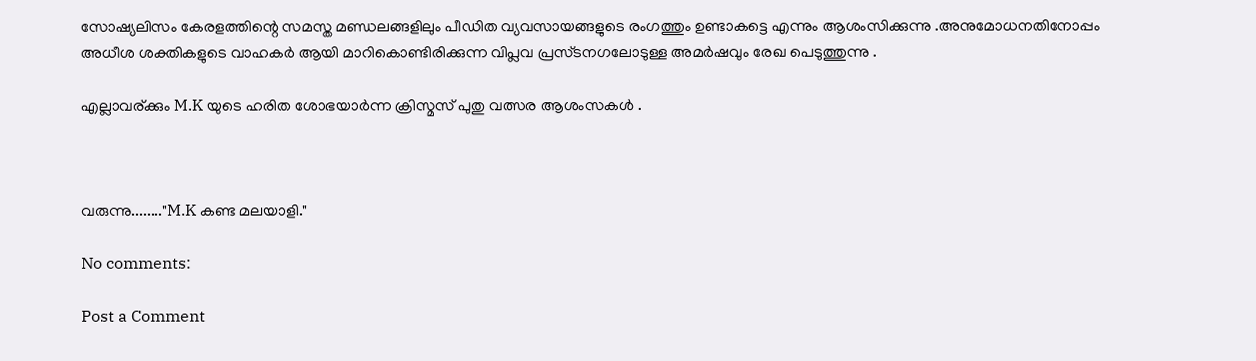സോഷ്യലിസം കേരളത്തിന്റെ സമസ്ത മണ്ഡലങ്ങളിലും പീഡിത വ്യവസായങ്ങളുടെ രംഗത്തും ഉണ്ടാകട്ടെ എന്നും ആശംസിക്കുന്നു .അനുമോധനതിനോപ്പം അധീശ ശക്തികളുടെ വാഹകര്‍ ആയി മാറികൊണ്ടിരിക്കുന്ന വിപ്ലവ പ്രസ്ടനഗലോടുള്ള അമര്‍ഷവും രേഖ പെടുത്തുന്നു .

എല്ലാവര്ക്കും M.K യുടെ ഹരിത ശോഭയാര്‍ന്ന ക്രിസ്മസ് പുതു വത്സര ആശംസകള്‍ .



വരുന്നു........"M.K കണ്ട മലയാളി."

No comments:

Post a Comment